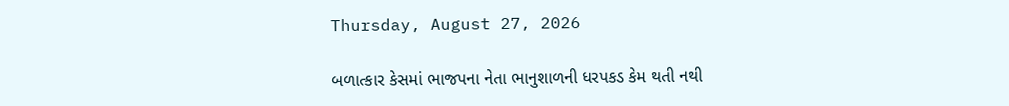Thursday, August 27, 2026

બળાત્કાર કેસમાં ભાજપના નેતા ભાનુશાળની ધરપકડ કેમ થતી નથી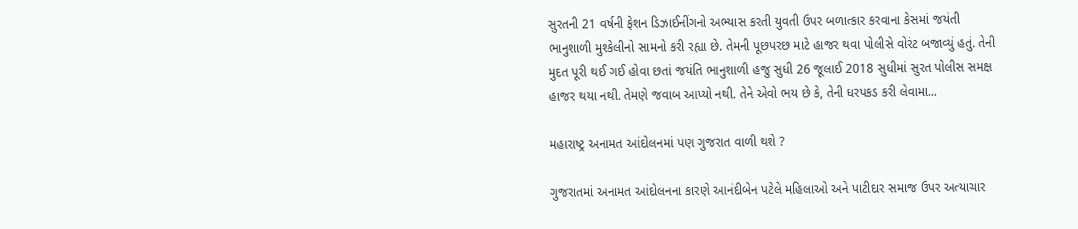સુરતની 21 વર્ષની ફેશન ડિઝાઈનીંગનો અભ્યાસ કરતી યુવતી ઉપર બળાત્કાર કરવાના કેસમાં જયંતી ભાનુશાળી મુશ્કેલીનો સામનો કરી રહ્યા છે. તેમની પૂછપરછ માટે હાજર થવા પોલીસે વોરંટ બજાવ્યું હતું. તેની મુદત પૂરી થઈ ગઈ હોવા છતાં જયંતિ ભાનુશાળી હજુ સુધી 26 જૂલાઈ 2018 સુધીમાં સુરત પોલીસ સમક્ષ હાજર થયા નથી. તેમણે જવાબ આપ્યો નથી. તેને એવો ભય છે કે, તેની ધરપકડ કરી લેવામા...

મહારાષ્ટ્ર અનામત આંદોલનમાં પણ ગુજરાત વાળી થશે ?

ગુજરાતમાં અનામત આંદોલનના કારણે આનંદીબેન પટેલે મહિલાઓ અને પાટીદાર સમાજ ઉપર અત્યાચાર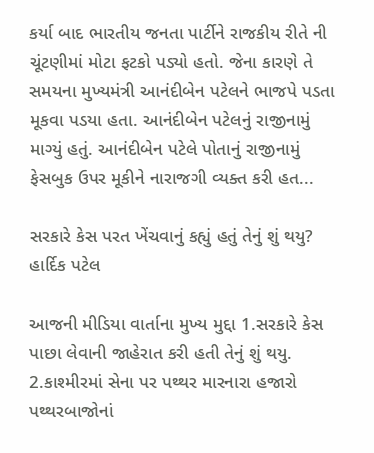કર્યા બાદ ભારતીય જનતા પાર્ટીને રાજકીય રીતે ની ચૂંટણીમાં મોટા ફટકો પડ્યો હતો. જેના કારણે તે સમયના મુખ્યમંત્રી આનંદીબેન પટેલને ભાજપે પડતા મૂકવા પડયા હતા. આનંદીબેન પટેલનું રાજીનામું માગ્યું હતું. આનંદીબેન પટેલે પોતાનું રાજીનામું ફેસબુક ઉપર મૂકીને નારાજગી વ્યક્ત કરી હત...

સરકારે કેસ પરત ખેંચવાનું કહ્યું હતું તેનું શું થયુ? હાર્દિક પટેલ

આજની મીડિયા વાર્તાના મુખ્ય મુદ્દા 1.સરકારે કેસ પાછા લેવાની જાહેરાત કરી હતી તેનું શું થયુ. 2.કાશ્મીરમાં સેના પર પથ્થર મારનારા હજારો પથ્થરબાજોનાં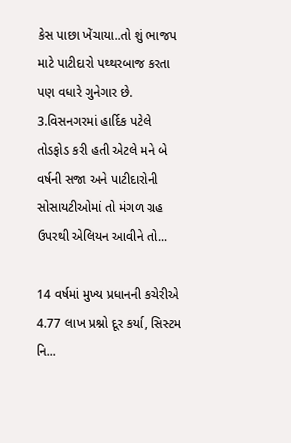કેસ પાછા ખેંચાયા..તો શું ભાજપ માટે પાટીદારો પથ્થરબાજ કરતા પણ વધારે ગુનેગાર છે. 3.વિસનગરમાં હાર્દિક પટેલે તોડફોડ કરી હતી એટલે મને બે વર્ષની સજા અને પાટીદારોની સોસાયટીઓમાં તો મંગળ ગ્રહ ઉપરથી એલિયન આવીને તો...

14 વર્ષમાં મુખ્ય પ્રધાનની કચેરીએ 4.77 લાખ પ્રશ્નો દૂર કર્યા, સિસ્ટમ નિ...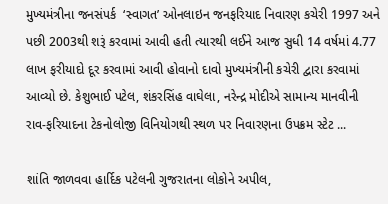મુખ્યમંત્રીના જનસંપર્ક  ‘સ્વાગત’ ઓનલાઇન જનફરિયાદ નિવારણ કચેરી 1997 અને પછી 2003થી શરૂં કરવામાં આવી હતી ત્યારથી લઈને આજ સુધી 14 વર્ષમાં 4.77 લાખ ફરીયાદો દૂર કરવામાં આવી હોવાનો દાવો મુખ્યમંત્રીની કચેરી દ્વારા કરવામાં આવ્યો છે. કેશુભાઈ પટેલ, શંકરસિંહ વાઘેલા, નરેન્દ્ર મોદીએ સામાન્ય માનવીની રાવ-ફરિયાદના ટેકનોલોજી વિનિયોગથી સ્થળ પર નિવારણના ઉપક્રમ સ્ટેટ ...

શાંતિ જાળવવા હાર્દિક પટેલની ગુજરાતના લોકોને અપીલ,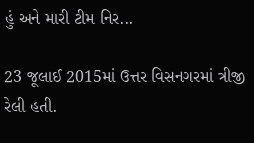હું અને મારી ટીમ નિર...

23 જૂલાઈ 2015માં ઉત્તર વિસનગરમાં ત્રીજી રેલી હતી.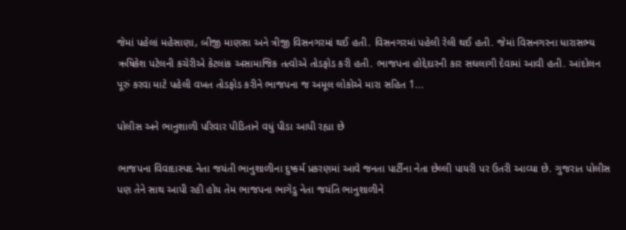જેમાં પહેલાં મહેસાણા, બીજી માણસા અને ત્રીજી વિસનગરમાં થઈ હતી. વિસનગરમાં પહેલી રેલી થઈ હતી. જેમાં વિસનગરના ધારાસભ્ય ઋષિકેશ પટેલની કચેરીએ કેટલાંક અસામાજિક તત્વોએ તોડફોડ કરી હતી. ભાજપના હોદ્દેદારની કાર સઘલાગી દેવામાં આવી હતી. આંદોલન પૂરું કરવા માટે પહેલી વખત તોડફોડ કરીને ભાજપના જ અમૂલ લોકોએ મારા સહિત 1...

પોલીસ અને ભાનુશાળી પરિવાર પીડિતાને વધું પીડા આપી રહ્યા છે

ભાજપના વિવાદાસ્પદ નેતા જયંતી ભાનુશાળીના દુષ્કર્મ પ્રકરણમાં આવે જનતા પાર્ટીના નેતા છેલ્લી પાયરી પર ઉતરી આવ્યા છે. ગુજરાત પોલીસ પણ તેને સાથ આપી રહી હોય તેમ ભાજપના ભાગેડુ નેતા જયંતિ ભાનુશાળીને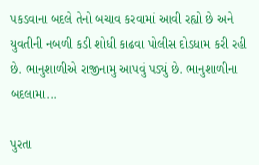પકડવાના બદલે તેનો બચાવ કરવામાં આવી રહ્યો છે અને યુવતીની નબળી કડી શોધી કાઢવા પોલીસ દોડધામ કરી રહી છે. ભાનુશાળીએ રાજીનામુ આપવું પડ્યું છે. ભાનુશાળીના બદલામા...

પુરતા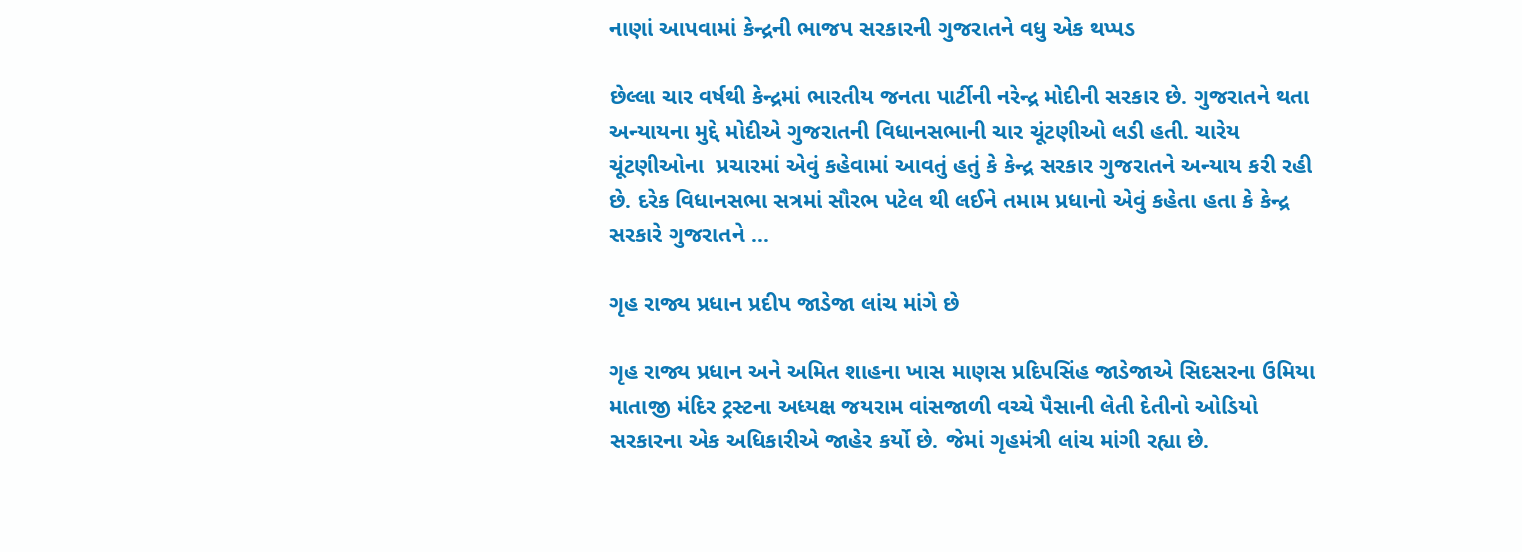નાણાં આપવામાં કેન્દ્રની ભાજપ સરકારની ગુજરાતને વધુ એક થપ્પડ

છેલ્લા ચાર વર્ષથી કેન્દ્રમાં ભારતીય જનતા પાર્ટીની નરેન્દ્ર મોદીની સરકાર છે. ગુજરાતને થતા અન્યાયના મુદ્દે મોદીએ ગુજરાતની વિધાનસભાની ચાર ચૂંટણીઓ લડી હતી. ચારેય ચૂંટણીઓના  પ્રચારમાં એવું કહેવામાં આવતું હતું કે કેન્દ્ર સરકાર ગુજરાતને અન્યાય કરી રહી છે. દરેક વિધાનસભા સત્રમાં સૌરભ પટેલ થી લઈને તમામ પ્રધાનો એવું કહેતા હતા કે કેન્દ્ર સરકારે ગુજરાતને ...

ગૃહ રાજ્ય પ્રધાન પ્રદીપ જાડેજા લાંચ માંગે છે

ગૃહ રાજ્ય પ્રધાન અને અમિત શાહના ખાસ માણસ પ્રદિપસિંહ જાડેજાએ સિદસરના ઉમિયા માતાજી મંદિર ટ્રસ્ટના અધ્યક્ષ જયરામ વાંસજાળી વચ્ચે પૈસાની લેતી દેતીનો ઓડિયો સરકારના એક અધિકારીએ જાહેર કર્યો છે. જેમાં ગૃહમંત્રી લાંચ માંગી રહ્યા છે.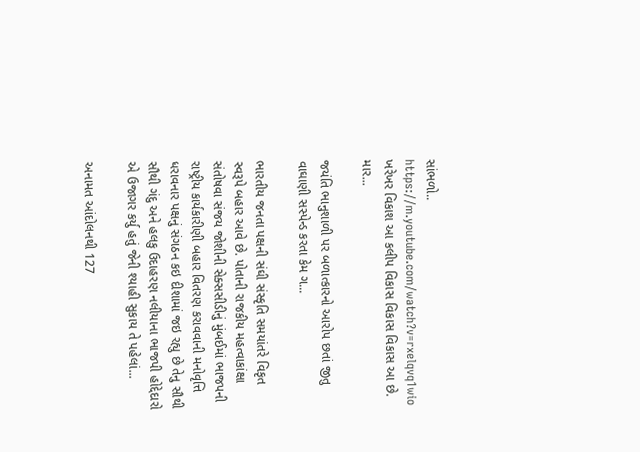સાંભળો.. https://m.youtube.com/watch?v=rxelqvq1wio ખરેખર વિકાશ આ કલીપ વિકાસ વિકાસ વિકાસ આ છે. માર...

જયંતિ ભાનુશાળી પર બળાત્કારનો આરોપ છતાં જીતુ વાઘાણી સસ્પેન્ડ કરતા કેમ ગ...

ભારતીય જનતા પક્ષની સંઘી સંસ્કૃતિ સમયાંતરે વિકૃત સ્વરૂપે બહાર આવે છે. પોતાની રાજકીય મહત્વાકાંક્ષા સંતોષવા સંજય જોશીની સેક્સસીડીનું મુંબઈમાં ભાજપની રાષ્ટ્રીય કાર્યકારીણી બહાર વિતરણ કરાવવાની મનોવૃત્તિ ધરાવનાર પક્ષનું સંગઠન કઇ દીશામાં જઇ રહ્યુ છે તેનુ સૌથી સૌથી ગંદુ અને હલકુ ઉદાહરણ નલીયાના ભાજપી હોદ્દેદારો એ ઉજાગર કર્યુ હતું જેની શ્યાહી સુકાય તે પહેલાં...

અનામત આંદોલનથી 127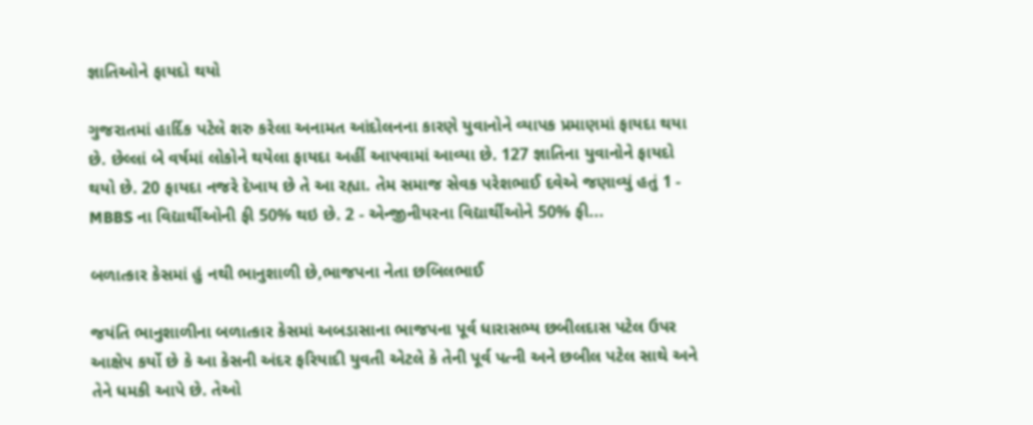જ્ઞાતિઓને ફાયદો થયો

ગુજરાતમાં હાર્દિક પટેલે શરુ કરેલા અનામત આંદોલનના કારણે યુવાનોને વ્યાપક પ્રમાણમાં ફાયદા થયા છે. છેલ્લાં બે વર્ષમાં લોકોને થયેલા ફાયદા અહીં આપવામાં આવ્યા છે. 127 જ્ઞાતિના યુવાનોને ફાયદો થયો છે. 20 ફાયદા નજરે દેખાય છે તે આ રહ્યા. તેમ સમાજ સેવક પરેશભાઈ દવેએ જણાવ્યું હતું 1 - MBBS ના વિદ્યાર્થીઓની ફી 50% થઇ છે. 2 - એન્જીનીયરના વિદ્યાર્થીઓને 50% ફી...

બળાત્કાર કેસમાં હું નથી ભાનુશાળી છે,ભાજપના નેતા છબિલભાઈ

જયંતિ ભાનુશાળીના બળાત્કાર કેસમાં અબડાસાના ભાજપના પૂર્વ ધારાસભ્ય છબીલદાસ પટેલ ઉપર આક્ષેપ કર્યો છે કે આ કેસની અંદર ફરિયાદી યુવતી એટલે કે તેની પૂર્વ પત્ની અને છબીલ પટેલ સાથે અને તેને ધમકી આપે છે. તેઓ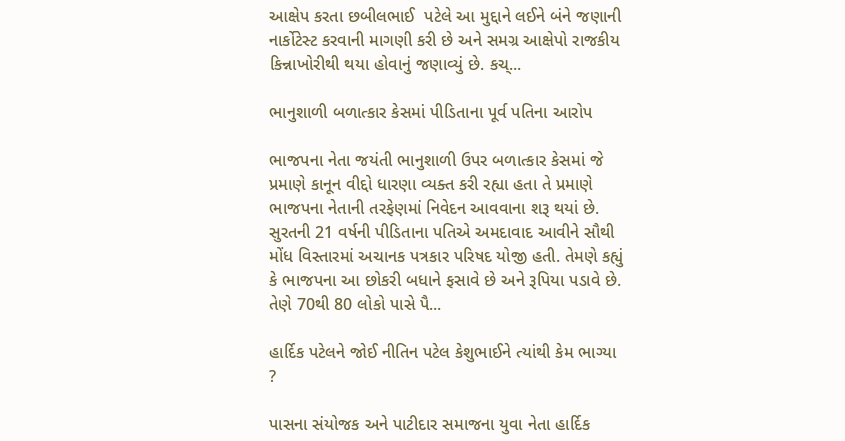આક્ષેપ કરતા છબીલભાઈ  પટેલે આ મુદ્દાને લઈને બંને જણાની નાર્કોટેસ્ટ કરવાની માગણી કરી છે અને સમગ્ર આક્ષેપો રાજકીય કિન્નાખોરીથી થયા હોવાનું જણાવ્યું છે. કચ્...

ભાનુશાળી બળાત્કાર કેસમાં પીડિતાના પૂર્વ પતિના આરોપ

ભાજપના નેતા જયંતી ભાનુશાળી ઉપર બળાત્કાર કેસમાં જે પ્રમાણે કાનૂન વીદ્દો ધારણા વ્યક્ત કરી રહ્યા હતા તે પ્રમાણે ભાજપના નેતાની તરફેણમાં નિવેદન આવવાના શરૂ થયાં છે. સુરતની 21 વર્ષની પીડિતાના પતિએ અમદાવાદ આવીને સૌથી મોંધ વિસ્તારમાં અચાનક પત્રકાર પરિષદ યોજી હતી. તેમણે કહ્યું કે ભાજપના આ છોકરી બધાને ફસાવે છે અને રૂપિયા પડાવે છે. તેણે 70થી 80 લોકો પાસે પૈ...

હાર્દિક પટેલને જોઈ નીતિન પટેલ કેશુભાઈને ત્યાંથી કેમ ભાગ્યા ?

પાસના સંયોજક અને પાટીદાર સમાજના યુવા નેતા હાર્દિક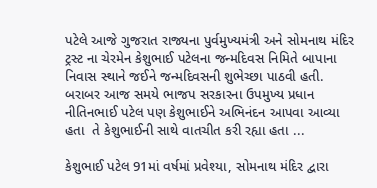પટેલે આજે ગુજરાત રાજ્યના પુર્વમુખ્યમંત્રી અને સોમનાથ મંદિર ટ્રસ્ટ ના ચેરમેન કેશુભાઈ પટેલના જન્મદિવસ નિમિતે બાપાના નિવાસ સ્થાને જઈને જન્મદિવસની શુભેચ્છા પાઠવી હતી. બરાબર આજ સમયે ભાજપ સરકારના ઉપમુખ્ય પ્રધાન  નીતિનભાઈ પટેલ પણ કેશુભાઈને અભિનંદન આપવા આવ્યા હતા  તે કેશુભાઈની સાથે વાતચીત કરી રહ્યા હતા ...

કેશુભાઈ પટેલ 91માં વર્ષમાં પ્રવેશ્યા, સોમનાથ મંદિર દ્વારા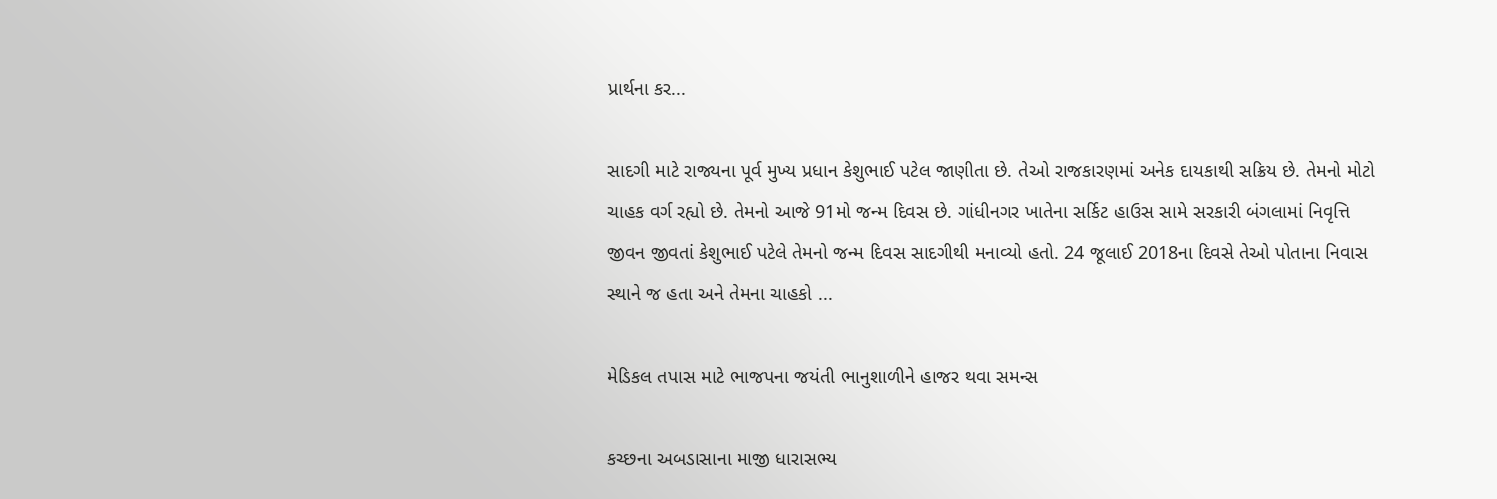પ્રાર્થના કર...

સાદગી માટે રાજ્યના પૂર્વ મુખ્ય પ્રધાન કેશુભાઈ પટેલ જાણીતા છે. તેઓ રાજકારણમાં અનેક દાયકાથી સક્રિય છે. તેમનો મોટો ચાહક વર્ગ રહ્યો છે. તેમનો આજે 91મો જન્મ દિવસ છે. ગાંધીનગર ખાતેના સર્કિટ હાઉસ સામે સરકારી બંગલામાં નિવૃત્તિ જીવન જીવતાં કેશુભાઈ પટેલે તેમનો જન્મ દિવસ સાદગીથી મનાવ્યો હતો. 24 જૂલાઈ 2018ના દિવસે તેઓ પોતાના નિવાસ સ્થાને જ હતા અને તેમના ચાહકો ...

મેડિકલ તપાસ માટે ભાજપના જયંતી ભાનુશાળીને હાજર થવા સમન્સ

કચ્છના અબડાસાના માજી ધારાસભ્ય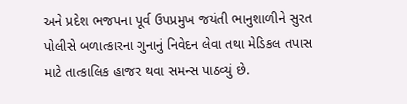અને પ્રદેશ ભજપના પૂર્વ ઉપપ્રમુખ જયંતી ભાનુશાળીને સુરત પોલીસે બળાત્કારના ગુનાનું નિવેદન લેવા તથા મેડિકલ તપાસ માટે તાત્કાલિક હાજર થવા સમન્સ પાઠવ્યું છે.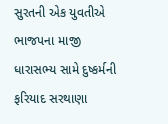સુરતની એક યુવતીએ ભાજપના માજી ધારાસભ્ય સામે દુષ્કર્મની ફરિયાદ સરથાણા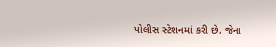પોલીસ સ્ટેશનમાં કરી છે. જેના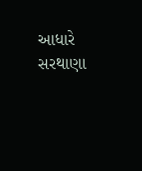આધારે સરથાણા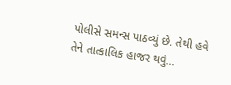પોલીસે સમન્સ પાઠવ્યું છે. તેથી હવે તેને તાત્કાલિક હાજર થવું...